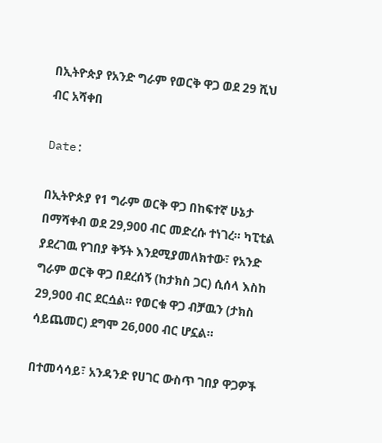በኢትዮጵያ የአንድ ግራም የወርቅ ዋጋ ወደ 29 ሺህ ብር አሻቀበ

Date:

በኢትዮጵያ የ1 ግራም ወርቅ ዋጋ በከፍተኛ ሁኔታ በማሻቀብ ወደ 29,900 ብር መድረሱ ተነገረ። ካፒቲል ያደረገዉ የገበያ ቅኝት እንደሚያመለክተው፣ የአንድ ግራም ወርቅ ዋጋ በደረሰኝ (ከታክስ ጋር) ሲሰላ እስከ 29,900 ብር ደርሷል። የወርቁ ዋጋ ብቻዉን (ታክስ ሳይጨመር) ደግሞ 26,000 ብር ሆኗል።

በተመሳሳይ፣ አንዳንድ የሀገር ውስጥ ገበያ ዋጋዎች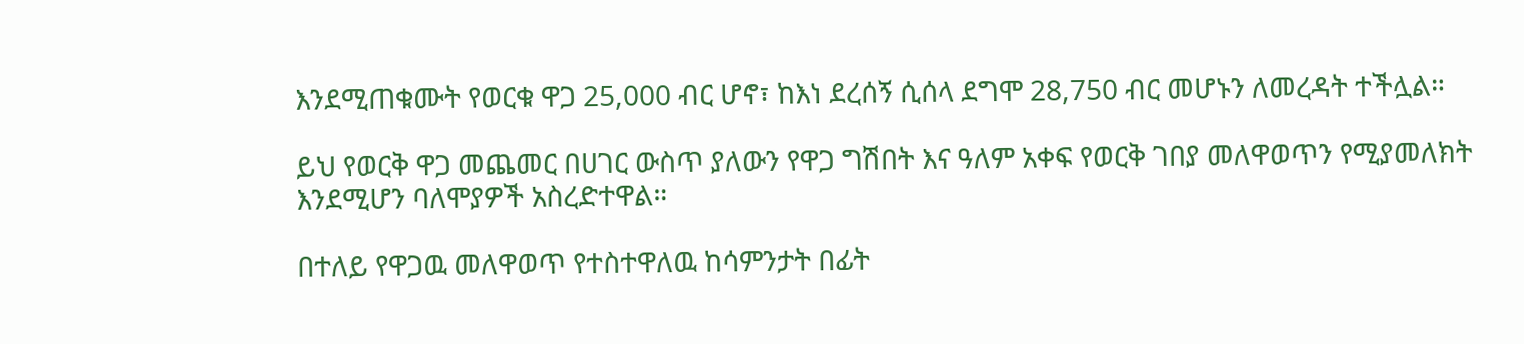እንደሚጠቁሙት የወርቁ ዋጋ 25,000 ብር ሆኖ፣ ከእነ ደረሰኝ ሲሰላ ደግሞ 28,750 ብር መሆኑን ለመረዳት ተችሏል።

ይህ የወርቅ ዋጋ መጨመር በሀገር ውስጥ ያለውን የዋጋ ግሽበት እና ዓለም አቀፍ የወርቅ ገበያ መለዋወጥን የሚያመለክት እንደሚሆን ባለሞያዎች አስረድተዋል።

በተለይ የዋጋዉ መለዋወጥ የተስተዋለዉ ከሳምንታት በፊት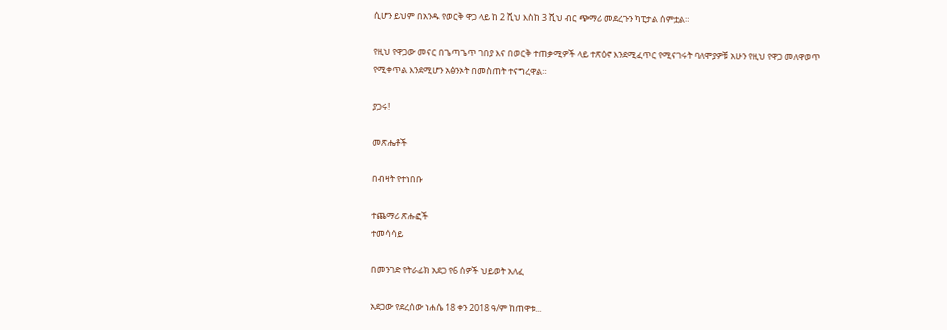ሲሆን ይህም በአንዱ የወርቅ ዋጋ ላይ ከ 2 ሺህ እስከ 3 ሺህ ብር ጭማሪ መደረጉን ካፒታል ሰምቷል።

የዚህ የዋጋው መናር በጌጣጌጥ ገበያ እና በወርቅ ተጠቃሚዎች ላይ ተጽዕኖ እንደሚፈጥር የሚናገሩት ባለሞያዎቹ አሁን የዚህ የዋጋ መለዋወጥ የሚቀጥል እንደሚሆን አፅንኦት በመስጠት ተናግረዋል።

ያጋሩ!

መጽሔቶች

በብዛት የተነበቡ

ተጨማሪ ጽሑፎች
ተመሳሳይ

በመንገድ የትራፊክ አደጋ የ6 ሰዎች ህይወት አለፈ

አደጋው የደረሰው ነሐሴ 18 ቀን 2018 ዓ/ም ከጠዋቱ...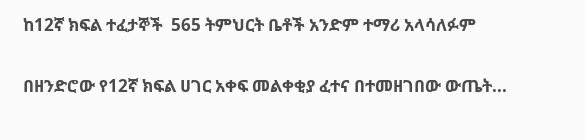ከ12ኛ ክፍል ተፈታኞች  565 ትምህርት ቤቶች አንድም ተማሪ አላሳለፉም

በዘንድሮው የ12ኛ ክፍል ሀገር አቀፍ መልቀቂያ ፈተና በተመዘገበው ውጤት...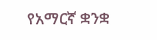የአማርኛ ቋንቋ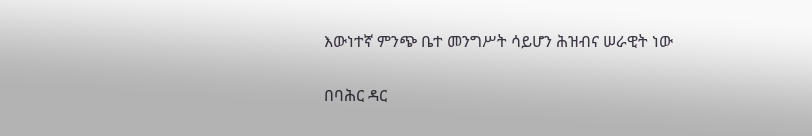እውነተኛ ምንጭ ቤተ መንግሥት ሳይሆን ሕዝብና ሠራዊት ነው

በባሕር ዳር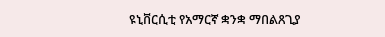ዩኒቨርሲቲ የአማርኛ ቋንቋ ማበልጸጊያ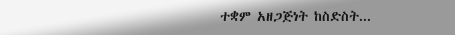ተቋም አዘጋጅነት ከስድስት...